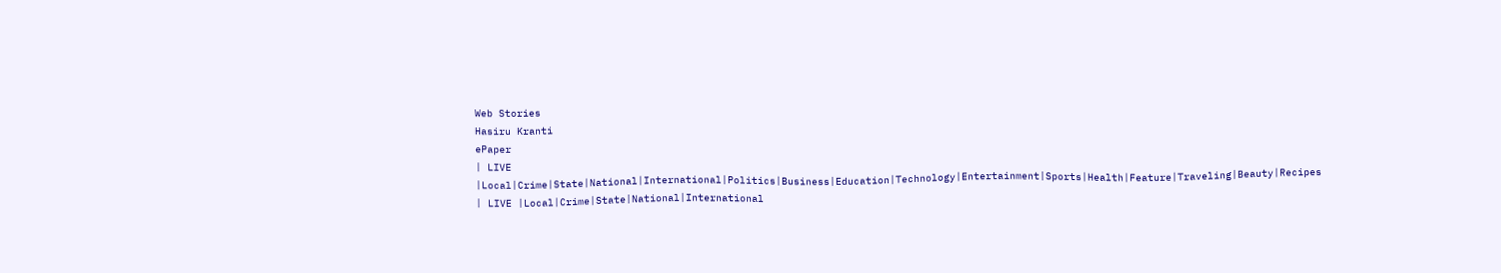Web Stories
Hasiru Kranti
ePaper
| LIVE |Local|Crime|State|National|International|Politics|Business|Education|Technology|Entertainment|Sports|Health|Feature|Traveling|Beauty|Recipes
| LIVE |Local|Crime|State|National|International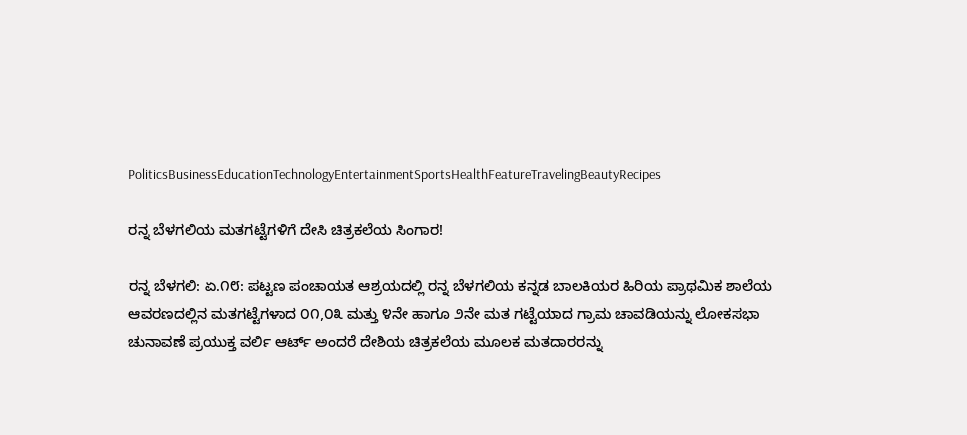PoliticsBusinessEducationTechnologyEntertainmentSportsHealthFeatureTravelingBeautyRecipes

ರನ್ನ ಬೆಳಗಲಿಯ ಮತಗಟ್ಟೆಗಳಿಗೆ ದೇಸಿ ಚಿತ್ರಕಲೆಯ ಸಿಂಗಾರ!

ರನ್ನ ಬೆಳಗಲಿ: ಏ.೧೮: ಪಟ್ಟಣ ಪಂಚಾಯತ ಆಶ್ರಯದಲ್ಲಿ ರನ್ನ ಬೆಳಗಲಿಯ ಕನ್ನಡ ಬಾಲಕಿಯರ ಹಿರಿಯ ಪ್ರಾಥಮಿಕ ಶಾಲೆಯ ಆವರಣದಲ್ಲಿನ ಮತಗಟ್ಟೆಗಳಾದ ೦೧,೦೩ ಮತ್ತು ೪ನೇ ಹಾಗೂ ೨ನೇ ಮತ ಗಟ್ಟೆಯಾದ ಗ್ರಾಮ ಚಾವಡಿಯನ್ನು ಲೋಕಸಭಾ ಚುನಾವಣೆ ಪ್ರಯುಕ್ತ ವರ್ಲಿ ಆರ್ಟ್ ಅಂದರೆ ದೇಶಿಯ ಚಿತ್ರಕಲೆಯ ಮೂಲಕ ಮತದಾರರನ್ನು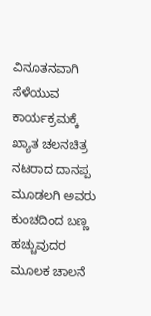ವಿನೂತನವಾಗಿ ಸೆಳೆಯುವ
ಕಾರ್ಯಕ್ರಮಕ್ಕೆ ಖ್ಯಾತ ಚಲನಚಿತ್ರ ನಟರಾದ ದಾನಪ್ಪ ಮೂಡಲಗಿ ಅವರು ಕುಂಚದಿಂದ ಬಣ್ಣ ಹಚ್ಚುವುದರ ಮೂಲಕ ಚಾಲನೆ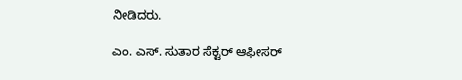ನೀಡಿದರು.

ಎಂ. ಎಸ್. ಸುತಾರ ಸೆಕ್ಟರ್ ಆಫೀಸರ್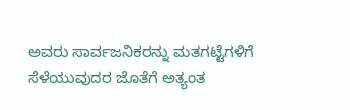ಅವರು ಸಾರ್ವಜನಿಕರನ್ನು ಮತಗಟ್ಟೆಗಳಿಗೆ ಸೆಳೆಯುವುದರ ಜೊತೆಗೆ ಅತ್ಯಂತ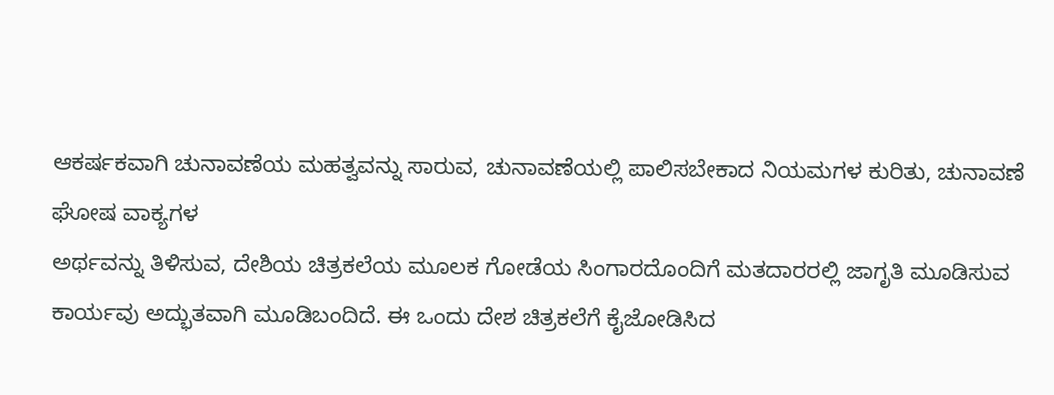ಆಕರ್ಷಕವಾಗಿ ಚುನಾವಣೆಯ ಮಹತ್ವವನ್ನು ಸಾರುವ, ಚುನಾವಣೆಯಲ್ಲಿ ಪಾಲಿಸಬೇಕಾದ ನಿಯಮಗಳ ಕುರಿತು, ಚುನಾವಣೆ ಘೋಷ ವಾಕ್ಯಗಳ
ಅರ್ಥವನ್ನು ತಿಳಿಸುವ, ದೇಶಿಯ ಚಿತ್ರಕಲೆಯ ಮೂಲಕ ಗೋಡೆಯ ಸಿಂಗಾರದೊಂದಿಗೆ ಮತದಾರರಲ್ಲಿ ಜಾಗೃತಿ ಮೂಡಿಸುವ ಕಾರ್ಯವು ಅದ್ಭುತವಾಗಿ ಮೂಡಿಬಂದಿದೆ. ಈ ಒಂದು ದೇಶ ಚಿತ್ರಕಲೆಗೆ ಕೈಜೋಡಿಸಿದ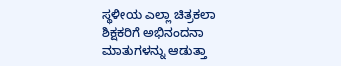ಸ್ಥಳೀಯ ಎಲ್ಲಾ ಚಿತ್ರಕಲಾ ಶಿಕ್ಷಕರಿಗೆ ಅಭಿನಂದನಾ ಮಾತುಗಳನ್ನು ಆಡುತ್ತಾ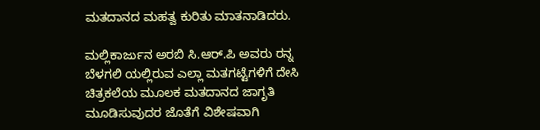ಮತದಾನದ ಮಹತ್ವ ಕುರಿತು ಮಾತನಾಡಿದರು.

ಮಲ್ಲಿಕಾರ್ಜುನ ಅರಬಿ ಸಿ.ಆರ್.ಪಿ ಅವರು ರನ್ನ ಬೆಳಗಲಿ ಯಲ್ಲಿರುವ ಎಲ್ಲಾ ಮತಗಟ್ಟೆಗಳಿಗೆ ದೇಸಿ ಚಿತ್ರಕಲೆಯ ಮೂಲಕ ಮತದಾನದ ಜಾಗೃತಿ ಮೂಡಿಸುವುದರ ಜೊತೆಗೆ ವಿಶೇಷವಾಗಿ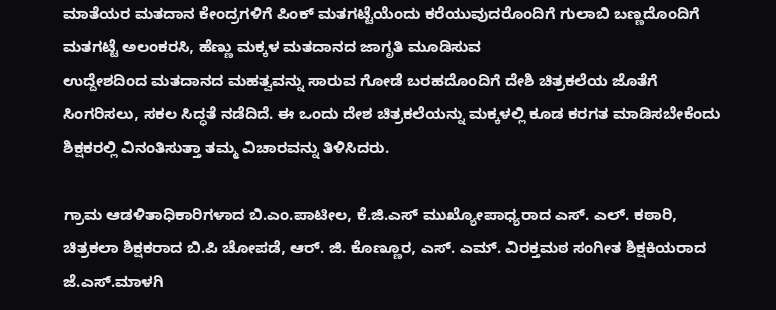ಮಾತೆಯರ ಮತದಾನ ಕೇಂದ್ರಗಳಿಗೆ ಪಿಂಕ್ ಮತಗಟ್ಟೆಯೆಂದು ಕರೆಯುವುದರೊಂದಿಗೆ ಗುಲಾಬಿ ಬಣ್ಣದೊಂದಿಗೆ ಮತಗಟ್ಟೆ ಅಲಂಕರಸಿ, ಹೆಣ್ಣು ಮಕ್ಕಳ ಮತದಾನದ ಜಾಗೃತಿ ಮೂಡಿಸುವ
ಉದ್ದೇಶದಿಂದ ಮತದಾನದ ಮಹತ್ವವನ್ನು ಸಾರುವ ಗೋಡೆ ಬರಹದೊಂದಿಗೆ ದೇಶಿ ಚಿತ್ರಕಲೆಯ ಜೊತೆಗೆ ಸಿಂಗರಿಸಲು, ಸಕಲ ಸಿದ್ಧತೆ ನಡೆದಿದೆ. ಈ ಒಂದು ದೇಶ ಚಿತ್ರಕಲೆಯನ್ನು ಮಕ್ಕಳಲ್ಲಿ ಕೂಡ ಕರಗತ ಮಾಡಿಸಬೇಕೆಂದು ಶಿಕ್ಷಕರಲ್ಲಿ ವಿನಂತಿಸುತ್ತಾ ತಮ್ಮ ವಿಚಾರವನ್ನು ತಿಳಿಸಿದರು.

ಗ್ರಾಮ ಆಡಳಿತಾಧಿಕಾರಿಗಳಾದ ಬಿ.ಎಂ.ಪಾಟೀಲ, ಕೆ.ಜಿ.ಎಸ್ ಮುಖ್ಯೋಪಾಧ್ಯರಾದ ಎಸ್. ಎಲ್. ಕಠಾರಿ, ಚಿತ್ರಕಲಾ ಶಿಕ್ಷಕರಾದ ಬಿ.ಪಿ ಚೋಪಡೆ, ಆರ್. ಜಿ. ಕೊಣ್ಣೂರ, ಎಸ್. ಎಮ್. ವಿರಕ್ತಮಠ ಸಂಗೀತ ಶಿಕ್ಷಕಿಯರಾದ ಜೆ.ಎಸ್.ಮಾಳಗಿ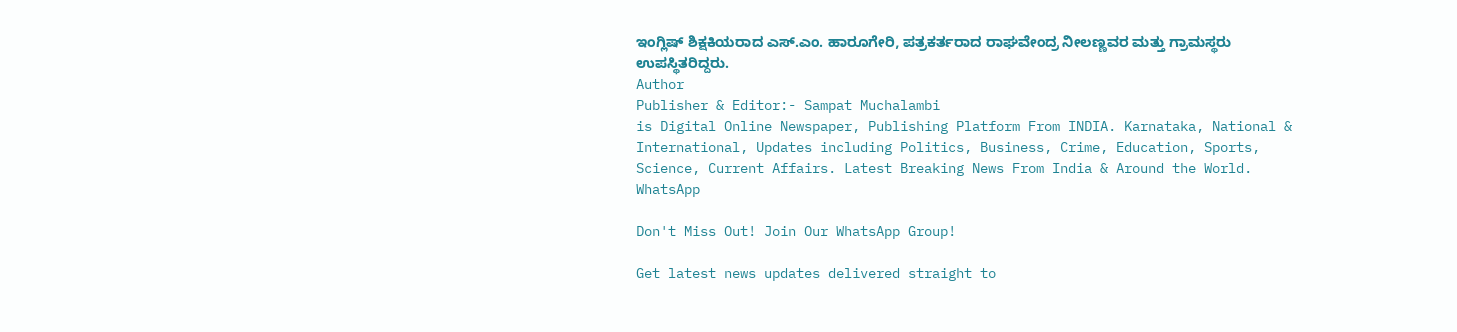ಇಂಗ್ಲಿಷ್ ಶಿಕ್ಷಕಿಯರಾದ ಎಸ್.ಎಂ. ಹಾರೂಗೇರಿ, ಪತ್ರಕರ್ತರಾದ ರಾಘವೇಂದ್ರ ನೀಲಣ್ಣವರ ಮತ್ತು ಗ್ರಾಮಸ್ಥರು ಉಪಸ್ಥಿತರಿದ್ದರು.
Author
Publisher & Editor:- Sampat Muchalambi
is Digital Online Newspaper, Publishing Platform From INDIA. Karnataka, National & International, Updates including Politics, Business, Crime, Education, Sports, Science, Current Affairs. Latest Breaking News From India & Around the World.
WhatsApp

Don't Miss Out! Join Our WhatsApp Group!

Get latest news updates delivered straight to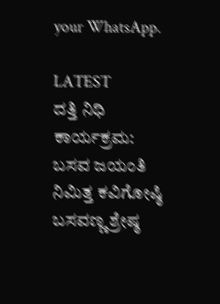your WhatsApp.

LATEST
ದತ್ತಿ ನಿಧಿ ಕಾರ್ಯಕ್ರಮ: ಬಸವ ಜಯಂತಿ ನಿಮಿತ್ತ ಕವಿಗೋಷ್ಠಿ ಬಸವಣ್ಣ ಶ್ರೇಷ್ಠ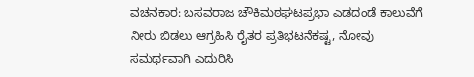ವಚನಕಾರ: ಬಸವರಾಜ ಚೌಕಿಮಠಘಟಪ್ರಭಾ ಎಡದಂಡೆ ಕಾಲುವೆಗೆ ನೀರು ಬಿಡಲು ಆಗ್ರಹಿಸಿ ರೈತರ ಪ್ರತಿಭಟನೆಕಷ್ಟ, ನೋವು ಸಮರ್ಥವಾಗಿ ಎದುರಿಸಿ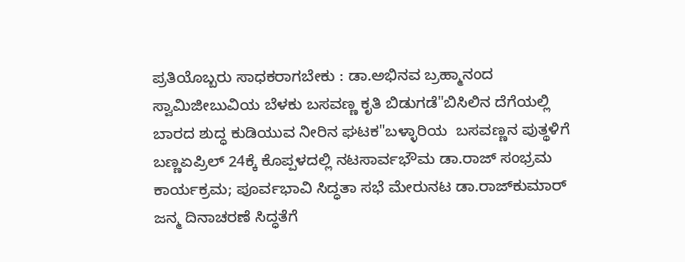ಪ್ರತಿಯೊಬ್ಬರು ಸಾಧಕರಾಗಬೇಕು : ಡಾ.ಅಭಿನವ ಬ್ರಹ್ಮಾನಂದ ಸ್ವಾಮಿಜೀಬುವಿಯ ಬೆಳಕು ಬಸವಣ್ಣ ಕೃತಿ ಬಿಡುಗಡೆ"ಬಿಸಿಲಿನ ದೆಗೆಯಲ್ಲಿ ಬಾರದ ಶುದ್ಧ ಕುಡಿಯುವ ನೀರಿನ ಘಟಕ"ಬಳ್ಳಾರಿಯ  ಬಸವಣ್ಣನ ಪುತ್ಥಳಿಗೆ  ಬಣ್ಣಏಪ್ರಿಲ್ 24ಕ್ಕೆ ಕೊಪ್ಪಳದಲ್ಲಿ ನಟಸಾರ್ವಭೌಮ ಡಾ.ರಾಜ್ ಸಂಭ್ರಮ ಕಾರ್ಯಕ್ರಮ; ಪೂರ್ವಭಾವಿ ಸಿದ್ಧತಾ ಸಭೆ ಮೇರುನಟ ಡಾ.ರಾಜ್‌ಕುಮಾರ್ ಜನ್ಮ ದಿನಾಚರಣೆ ಸಿದ್ಧತೆಗೆ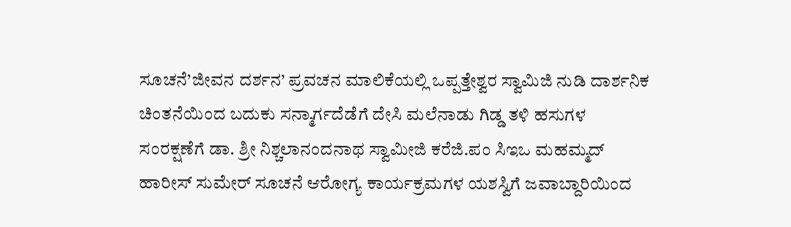ಸೂಚನೆ’ಜೀವನ ದರ್ಶನ’ ಪ್ರವಚನ ಮಾಲಿಕೆಯಲ್ಲಿ ಒಪ್ಪತ್ತೇಶ್ವರ ಸ್ವಾಮಿಜಿ ನುಡಿ ದಾರ್ಶನಿಕ ಚಿಂತನೆಯಿಂದ ಬದುಕು ಸನ್ಮಾರ್ಗದೆಡೆಗೆ ದೇಸಿ ಮಲೆನಾಡು ಗಿಡ್ಡ ತಳಿ ಹಸುಗಳ ಸಂರಕ್ಷಣೆಗೆ ಡಾ. ಶ್ರೀ ನಿಶ್ಚಲಾನಂದನಾಥ ಸ್ವಾಮೀಜಿ ಕರೆಜಿ.ಪಂ ಸಿಇಒ ಮಹಮ್ಮದ್ ಹಾರೀಸ್ ಸುಮೇರ್ ಸೂಚನೆ ಆರೋಗ್ಯ ಕಾರ್ಯಕ್ರಮಗಳ ಯಶಸ್ವಿಗೆ ಜವಾಬ್ದಾರಿಯಿಂದ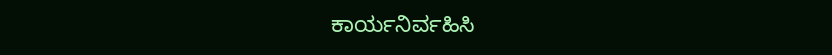ಕಾರ್ಯನಿರ್ವಹಿಸಿ